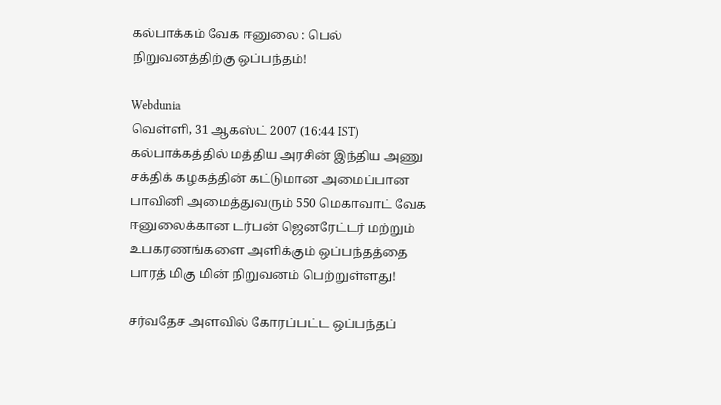கல்பாக்கம் வேக ஈனுலை : பெல் நிறுவனத்திற்கு ஒப்பந்தம்!

Webdunia
வெள்ளி, 31 ஆகஸ்ட் 2007 (16:44 IST)
கல்பாக்கத்தில் மத்திய அரசின் இந்திய அணு சக்திக் கழகத்தின் கட்டுமான அமைப்பான பாவினி அமைத்துவரும் 550 மெகாவாட் வேக ஈனுலைக்கான டர்பன் ஜெனரேட்டர் மற்றும் உபகரணங்களை அளிக்கும் ஒப்பந்தத்தை பாரத் மிகு மின் நிறுவனம் பெற்றுள்ளது!

சர்வதேச அளவில் கோரப்பட்ட ஒப்பந்தப்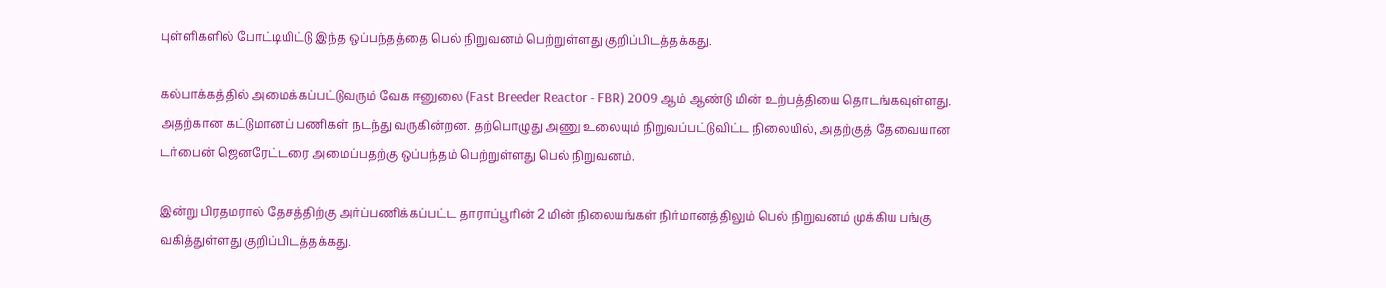புள்ளிகளில் போட்டியிட்டு இந்த ஒப்பந்தத்தை பெல் நிறுவனம் பெற்றுள்ளது குறிப்பிடத்தக்கது.

கல்பாக்கத்தில் அமைக்கப்பட்டுவரும் வேக ஈனுலை (Fast Breeder Reactor - FBR) 2009 ஆம் ஆண்டு மின் உற்பத்தியை தொடங்கவுள்ளது. அதற்கான கட்டுமானப் பணிகள் நடந்து வருகின்றன. தற்பொழுது அணு உலையும் நிறுவப்பட்டுவிட்ட நிலையில், அதற்குத் தேவையான டர்பைன் ஜெனரேட்டரை அமைப்பதற்கு ஒப்பந்தம் பெற்றுள்ளது பெல் நிறுவனம்.

இன்று பிரதமரால் தேசத்திற்கு அர்ப்பணிக்கப்பட்ட தாராப்பூரின் 2 மின் நிலையங்கள் நிர்மானத்திலும் பெல் நிறுவனம் முக்கிய பங்கு வகித்துள்ளது குறிப்பிடத்தக்கது.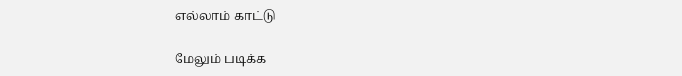எல்லாம் காட்டு

மேலும் படிக்க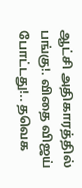ஆட்சி அதிகாரத்தில் பங்கு!. விதை விஜய் போட்டது!.. தவெக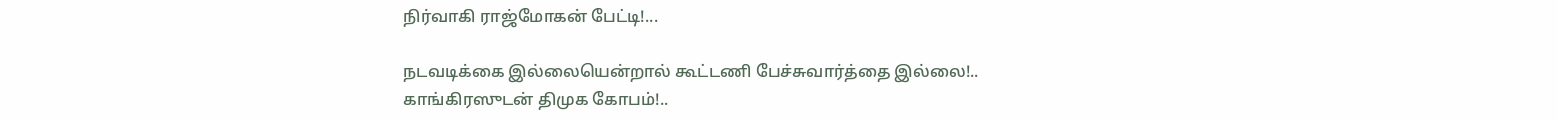நிர்வாகி ராஜ்மோகன் பேட்டி!...

நடவடிக்கை இல்லையென்றால் கூட்டணி பேச்சுவார்த்தை இல்லை!.. காங்கிரஸுடன் திமுக கோபம்!..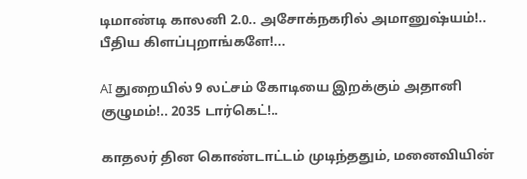டிமாண்டி காலனி 2.0.. அசோக்நகரில் அமானுஷ்யம்!.. பீதிய கிளப்புறாங்களே!...

AI துறையில் 9 லட்சம் கோடியை இறக்கும் அதானி குழுமம்!.. 2035 டார்கெட்!..

காதலர் தின கொண்டாட்டம் முடிந்ததும், மனைவியின்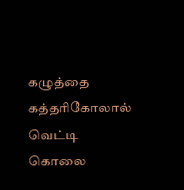கழுத்தை கத்தரிகோலால் வெட்டி கொலை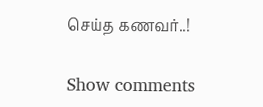செய்த கணவர்..!

Show comments